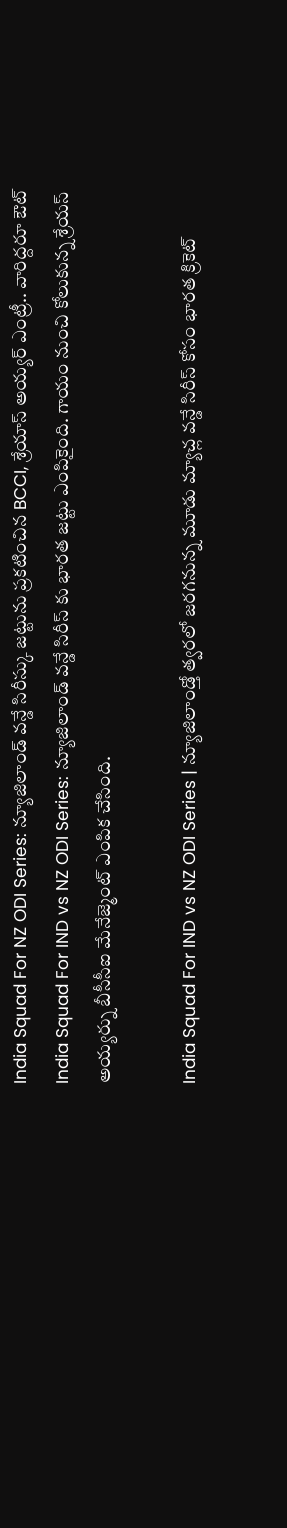India Squad For NZ ODI Series: న్యూజిలాండ్ వన్డే సిరీస్కు జట్టును ప్రకటించిన BCCI, శ్రేయాస్ అయ్యర్ ఎంట్రీ.. వారిద్దరూ ఔట్
India Squad For IND vs NZ ODI Series: న్యూజిలాండ్ వన్డే సిరీస్ కు భారత జట్టు ఎంపికైంది. గాయం నుంచి కోలుకున్న శ్రేయస్ అయ్యర్ను బీసీసీఐ మేనేజ్మెంట్ ఎంపిక చేసింది.

India Squad For IND vs NZ ODI Series | న్యూజిలాండ్తో త్వరలో జరగనున్న మూడు మ్యాచ్ల వన్డే సిరీస్ కోసం భారత క్రికెట్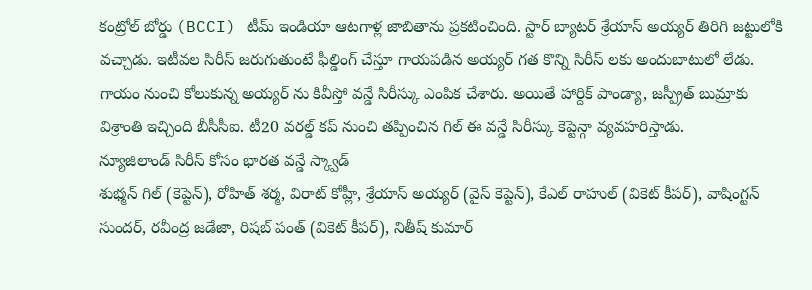కంట్రోల్ బోర్డు (BCCI) టీమ్ ఇండియా ఆటగాళ్ల జాబితాను ప్రకటించింది. స్టార్ బ్యాటర్ శ్రేయాస్ అయ్యర్ తిరిగి జట్టులోకి వచ్చాడు. ఇటీవల సిరీస్ జరుగుతుంటే ఫీల్డింగ్ చేస్తూ గాయపడిన అయ్యర్ గత కొన్ని సిరీస్ లకు అందుబాటులో లేడు. గాయం నుంచి కోలుకున్న అయ్యర్ ను కివీస్తో వన్డే సిరీస్కు ఎంపిక చేశారు. అయితే హార్దిక్ పాండ్యా, జస్ప్రీత్ బుమ్రాకు విశ్రాంతి ఇచ్చింది బీసీసీఐ. టీ20 వరల్డ్ కప్ నుంచి తప్పించిన గిల్ ఈ వన్డే సిరీస్కు కెప్టెన్గా వ్యవహరిస్తాడు.
న్యూజిలాండ్ సిరీస్ కోసం భారత వన్డే స్క్వాడ్
శుభ్మన్ గిల్ (కెప్టెన్), రోహిత్ శర్మ, విరాట్ కోహ్లీ, శ్రేయాస్ అయ్యర్ (వైస్ కెప్టెన్), కేఎల్ రాహుల్ (వికెట్ కీపర్), వాషింగ్టన్ సుందర్, రవీంద్ర జడేజా, రిషబ్ పంత్ (వికెట్ కీపర్), నితీష్ కుమార్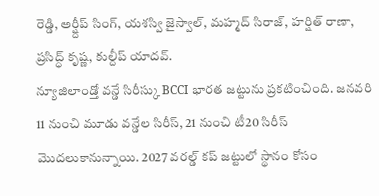రెడ్డి, అర్ష్దీప్ సింగ్, యశస్వి జైస్వాల్, మహ్మద్ సిరాజ్, హర్షిత్ రాణా, ప్రసిద్ధ్ కృష్ణ, కుల్దీప్ యాదవ్.
న్యూజిలాండ్తో వన్డే సిరీస్కు BCCI భారత జట్టును ప్రకటించింది. జనవరి 11 నుంచి మూడు వన్డేల సిరీస్, 21 నుంచి టీ20 సిరీస్ మొదలుకానున్నాయి. 2027 వరల్డ్ కప్ జట్టులో స్థానం కోసం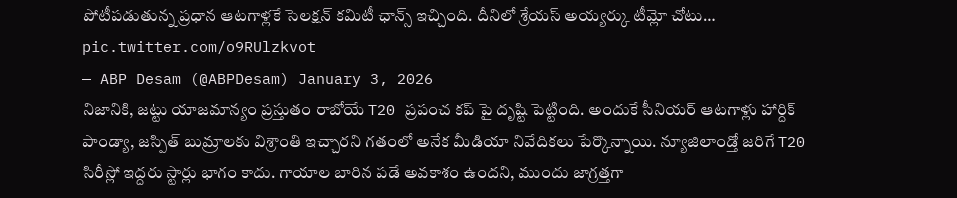పోటీపడుతున్న ప్రధాన ఆటగాళ్లకే సెలక్షన్ కమిటీ ఛాన్స్ ఇచ్చింది. దీనిలో శ్రేయస్ అయ్యర్కు టీమ్లో చోటు… pic.twitter.com/o9RUlzkvot
— ABP Desam (@ABPDesam) January 3, 2026
నిజానికి, జట్టు యాజమాన్యం ప్రస్తుతం రాబోయే T20 ప్రపంచ కప్ పై దృష్టి పెట్టింది. అందుకే సీనియర్ ఆటగాళ్లు హార్దిక్ పాండ్యా, జస్పిత్ బుమ్రాలకు విశ్రాంతి ఇచ్చారని గతంలో అనేక మీడియా నివేదికలు పేర్కొన్నాయి. న్యూజిలాండ్తో జరిగే T20 సిరీస్లో ఇద్దరు స్టార్లు భాగం కాదు. గాయాల బారిన పడే అవకాశం ఉందని, ముందు జాగ్రత్తగా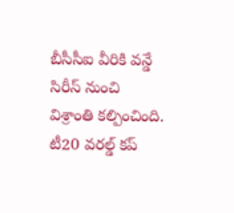బీసీసీఐ వీరికి వన్డే సిరీస్ నుంచి విశ్రాంతి కల్పించింది. టీ20 వరల్డ్ కప్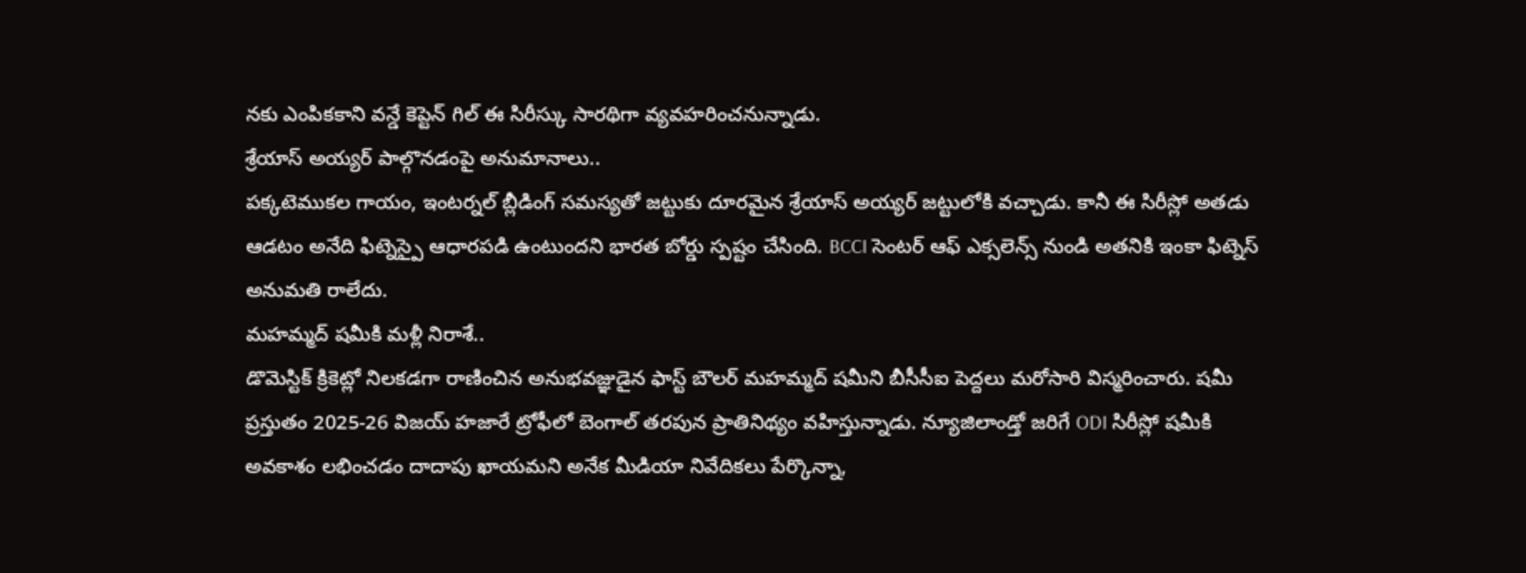నకు ఎంపికకాని వన్డే కెప్టెన్ గిల్ ఈ సిరీస్కు సారథిగా వ్యవహరించనున్నాడు.
శ్రేయాస్ అయ్యర్ పాల్గొనడంపై అనుమానాలు..
పక్కటెముకల గాయం, ఇంటర్నల్ బ్లీడింగ్ సమస్యతో జట్టుకు దూరమైన శ్రేయాస్ అయ్యర్ జట్టులోకి వచ్చాడు. కానీ ఈ సిరీస్లో అతడు ఆడటం అనేది ఫిట్నెస్పై ఆధారపడి ఉంటుందని భారత బోర్డు స్పష్టం చేసింది. BCCI సెంటర్ ఆఫ్ ఎక్సలెన్స్ నుండి అతనికి ఇంకా ఫిట్నెస్ అనుమతి రాలేదు.
మహమ్మద్ షమీకి మళ్లీ నిరాశే..
డొమెస్టిక్ క్రికెట్లో నిలకడగా రాణించిన అనుభవజ్ఞుడైన ఫాస్ట్ బౌలర్ మహమ్మద్ షమీని బీసీసీఐ పెద్దలు మరోసారి విస్మరించారు. షమీ ప్రస్తుతం 2025-26 విజయ్ హజారే ట్రోఫీలో బెంగాల్ తరపున ప్రాతినిథ్యం వహిస్తున్నాడు. న్యూజిలాండ్తో జరిగే ODI సిరీస్లో షమీకి అవకాశం లభించడం దాదాపు ఖాయమని అనేక మీడియా నివేదికలు పేర్కొన్నా,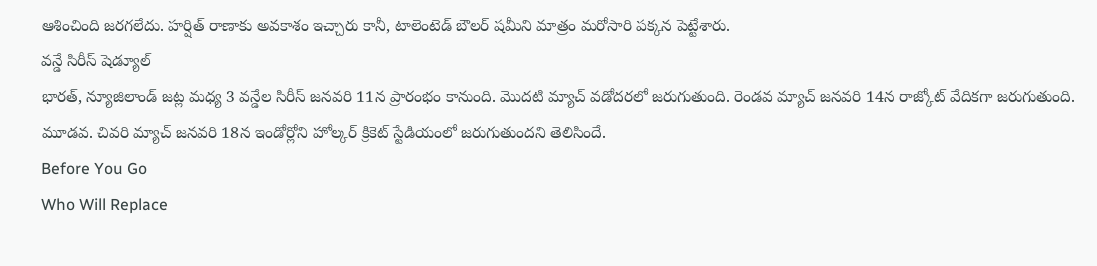ఆశించింది జరగలేదు. హర్షిత్ రాణాకు అవకాశం ఇచ్చారు కానీ, టాలెంటెడ్ బౌలర్ షమీని మాత్రం మరోసారి పక్కన పెట్టేశారు.
వన్డే సిరీస్ షెడ్యూల్
భారత్, న్యూజిలాండ్ జట్ల మధ్య 3 వన్డేల సిరీస్ జనవరి 11న ప్రారంభం కానుంది. మొదటి మ్యాచ్ వడోదరలో జరుగుతుంది. రెండవ మ్యాచ్ జనవరి 14న రాజ్కోట్ వేదికగా జరుగుతుంది. మూడవ. చివరి మ్యాచ్ జనవరి 18న ఇండోర్లోని హోల్కర్ క్రికెట్ స్టేడియంలో జరుగుతుందని తెలిసిందే.
Before You Go
Who Will Replace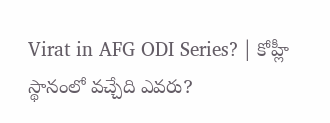Virat in AFG ODI Series? | కోహ్లీ స్థానంలో వచ్చేది ఎవరు?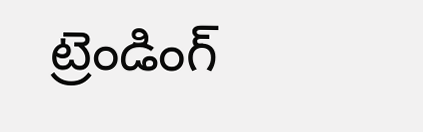ట్రెండింగ్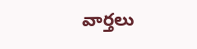వార్తలు